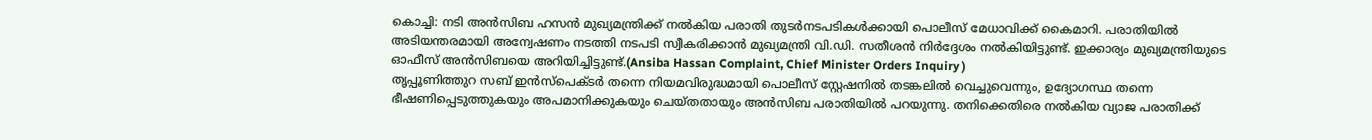കൊച്ചി: നടി അൻസിബ ഹസൻ മുഖ്യമന്ത്രിക്ക് നൽകിയ പരാതി തുടർനടപടികൾക്കായി പൊലീസ് മേധാവിക്ക് കൈമാറി. പരാതിയിൽ അടിയന്തരമായി അന്വേഷണം നടത്തി നടപടി സ്വീകരിക്കാൻ മുഖ്യമന്ത്രി വി.ഡി. സതീശൻ നിർദ്ദേശം നൽകിയിട്ടുണ്ട്. ഇക്കാര്യം മുഖ്യമന്ത്രിയുടെ ഓഫീസ് അൻസിബയെ അറിയിച്ചിട്ടുണ്ട്.(Ansiba Hassan Complaint, Chief Minister Orders Inquiry )
തൃപ്പൂണിത്തുറ സബ് ഇൻസ്പെക്ടർ തന്നെ നിയമവിരുദ്ധമായി പൊലീസ് സ്റ്റേഷനിൽ തടങ്കലിൽ വെച്ചുവെന്നും, ഉദ്യോഗസ്ഥ തന്നെ ഭീഷണിപ്പെടുത്തുകയും അപമാനിക്കുകയും ചെയ്തതായും അൻസിബ പരാതിയിൽ പറയുന്നു. തനിക്കെതിരെ നൽകിയ വ്യാജ പരാതിക്ക്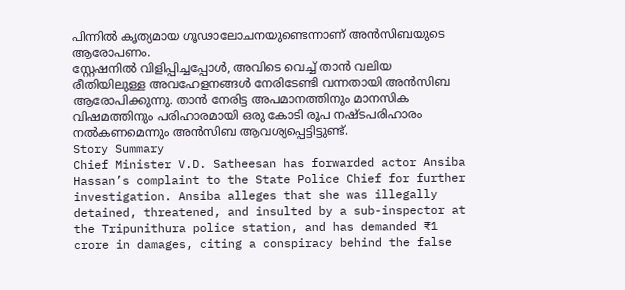പിന്നിൽ കൃത്യമായ ഗൂഢാലോചനയുണ്ടെന്നാണ് അൻസിബയുടെ ആരോപണം.
സ്റ്റേഷനിൽ വിളിപ്പിച്ചപ്പോൾ, അവിടെ വെച്ച് താൻ വലിയ രീതിയിലുള്ള അവഹേളനങ്ങൾ നേരിടേണ്ടി വന്നതായി അൻസിബ ആരോപിക്കുന്നു. താൻ നേരിട്ട അപമാനത്തിനും മാനസിക വിഷമത്തിനും പരിഹാരമായി ഒരു കോടി രൂപ നഷ്ടപരിഹാരം നൽകണമെന്നും അൻസിബ ആവശ്യപ്പെട്ടിട്ടുണ്ട്.
Story Summary
Chief Minister V.D. Satheesan has forwarded actor Ansiba Hassan’s complaint to the State Police Chief for further investigation. Ansiba alleges that she was illegally detained, threatened, and insulted by a sub-inspector at the Tripunithura police station, and has demanded ₹1 crore in damages, citing a conspiracy behind the false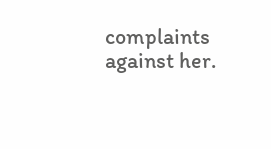complaints against her.